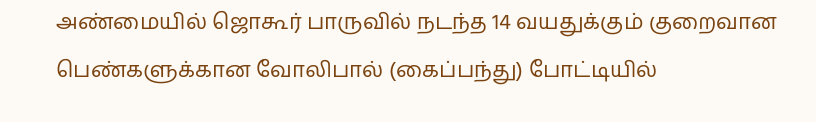அண்மையில் ஜொகூர் பாருவில் நடந்த 14 வயதுக்கும் குறைவான பெண்களுக்கான வோலிபால் (கைப்பந்து) போட்டியில்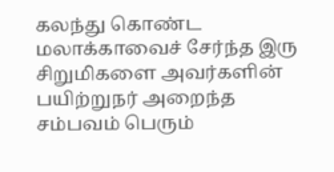கலந்து கொண்ட மலாக்காவைச் சேர்ந்த இரு சிறுமிகளை அவர்களின் பயிற்றுநர் அறைந்த சம்பவம் பெரும்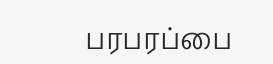பரபரப்பை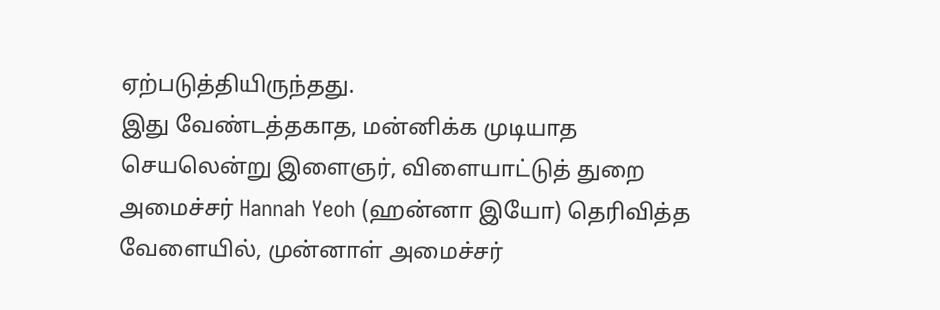ஏற்படுத்தியிருந்தது.
இது வேண்டத்தகாத, மன்னிக்க முடியாத செயலென்று இளைஞர், விளையாட்டுத் துறை அமைச்சர் Hannah Yeoh (ஹன்னா இயோ) தெரிவித்த வேளையில், முன்னாள் அமைச்சர்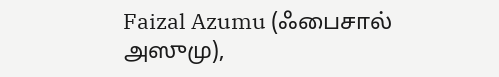Faizal Azumu (ஃபைசால் அஸுமு),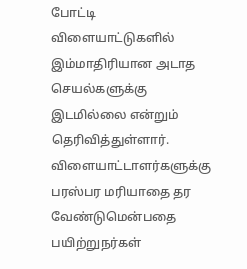போட்டி விளையாட்டுகளில் இம்மாதிரியான அடாத செயல்களுக்கு இடமில்லை என்றும் தெரிவித்துள்ளார்.
விளையாட்டாளர்களுக்கு பரஸ்பர மரியாதை தர வேண்டுமென்பதை பயிற்றுநர்கள்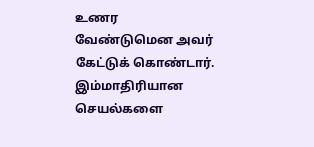உணர வேண்டுமென அவர் கேட்டுக் கொண்டார்.
இம்மாதிரியான செயல்களை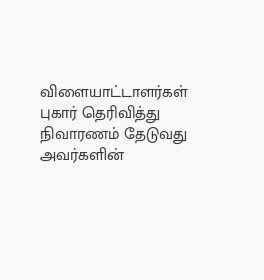விளையாட்டாளர்கள் புகார் தெரிவித்து நிவாரணம் தேடுவது அவர்களின்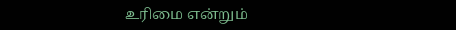உரிமை என்றும்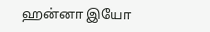ஹன்னா இயோ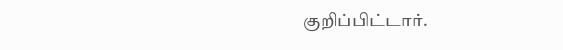குறிப்பிட்டார்.